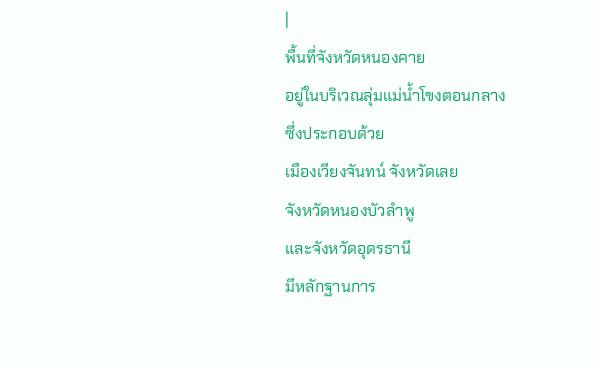|
พื้นที่จังหวัดหนองคาย
อยู่ในบริเวณลุ่มแม่น้ำโขงตอนกลาง
ซึ่งประกอบด้วย
เมืองเวียงจันทน์ จังหวัดเลย
จังหวัดหนองบัวลำพู
และจังหวัดอุดรธานี
มีหลักฐานการ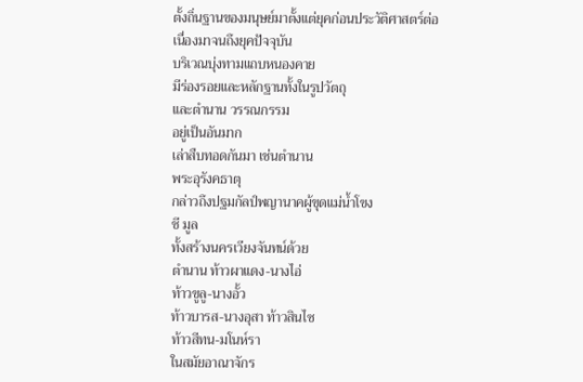ตั้งถิ่นฐานของมนุษย์มาตั้งแต่ยุคก่อนประวัติศาสตร์ต่อเนื่องมาจนถึงยุคปัจจุบัน
บริเวณบุ่งทามแถบหนองคาย
มีร่องรอยและหลักฐานทั้งในรูปวัตถุ
และตำนาน วรรณกรรม
อยู่เป็นอันมาก
เล่าสืบทอดกันมา เช่นตำนาน
พระอุรังคธาตุ
กล่าวถึงปฐมกัลป์พญานาคผู้ขุดแม่น้ำโขง
ชี มูล
ทั้งสร้างนครเวียงจันทน์ด้วย
ตำนาน ท้าวผาแดง-นางไอ่
ท้าวขูลู-นางอั้ว
ท้าวบารส-นางอุสา ท้าวสินไซ
ท้าวสีทน-มโนห์รา
ในสมัยอาณาจักร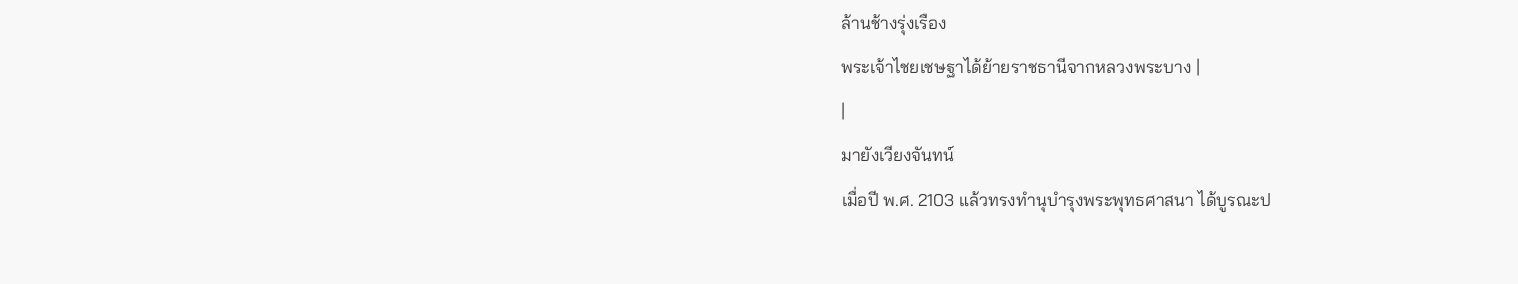ล้านช้างรุ่งเรือง
พระเจ้าไชยเชษฐาได้ย้ายราชธานีจากหลวงพระบาง |
|
มายังเวียงจันทน์
เมื่อปี พ.ศ. 2103 แล้วทรงทำนุบำรุงพระพุทธศาสนา ได้บูรณะป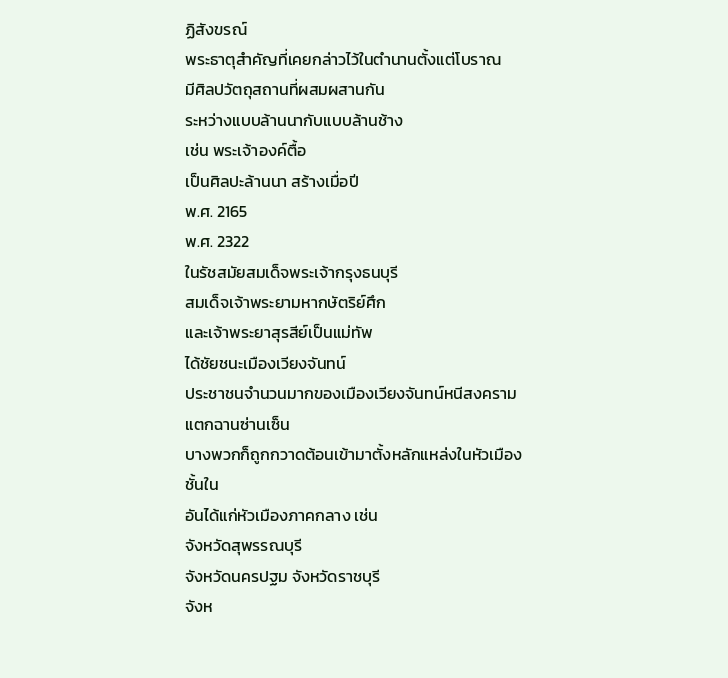ฏิสังขรณ์
พระธาตุสำคัญที่เคยกล่าวไว้ในตำนานตั้งแต่โบราณ
มีศิลปวัตถุสถานที่ผสมผสานกัน
ระหว่างแบบล้านนากับแบบล้านช้าง
เช่น พระเจ้าองค์ตื้อ
เป็นศิลปะล้านนา สร้างเมื่อปี
พ.ศ. 2165
พ.ศ. 2322
ในรัชสมัยสมเด็จพระเจ้ากรุงธนบุรี
สมเด็จเจ้าพระยามหากษัตริย์ศึก
และเจ้าพระยาสุรสีย์เป็นแม่ทัพ
ได้ชัยชนะเมืองเวียงจันทน์
ประชาชนจำนวนมากของเมืองเวียงจันทน์หนีสงครามแตกฉานซ่านเซ็น
บางพวกก็ถูกกวาดต้อนเข้ามาตั้งหลักแหล่งในหัวเมืองชั้นใน
อันได้แก่หัวเมืองภาคกลาง เช่น
จังหวัดสุพรรณบุรี
จังหวัดนครปฐม จังหวัดราชบุรี
จังห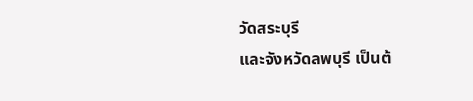วัดสระบุรี
และจังหวัดลพบุรี เป็นต้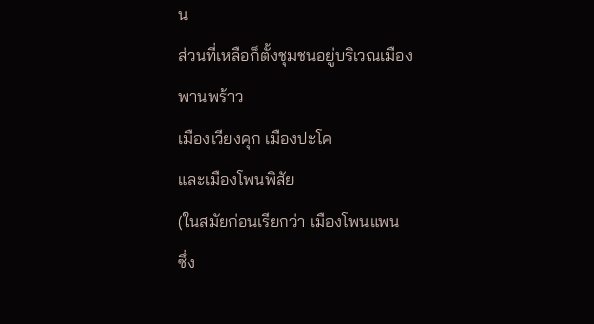น
ส่วนที่เหลือก็ตั้งชุมชนอยู่บริเวณเมืองพานพร้าว
เมืองเวียงคุก เมืองปะโค
และเมืองโพนพิสัย
(ในสมัยก่อนเรียกว่า เมืองโพนแพน
ซึ่ง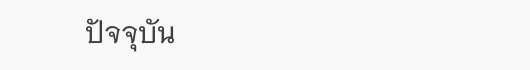ปัจจุบัน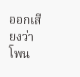ออกเสียงว่า โพน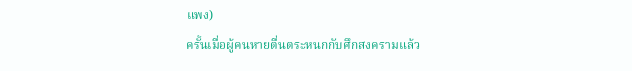แพง)
ครั้นเมื่อผู้คนหายตื่นตระหนกกับศึกสงครามแล้ว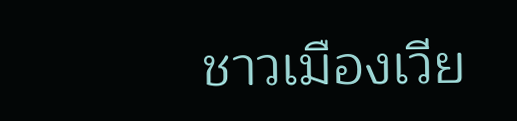ชาวเมืองเวีย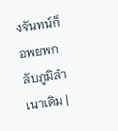งจันทน์ก็อพยพกลับภูมิลำเนาเดิม |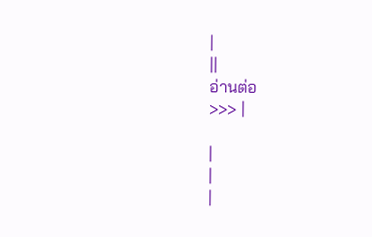|
||
อ่านต่อ
>>> |

|
|
|